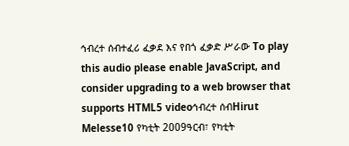ኅብረተ ሰብተፈሪ ፈቃደ እና የበጎ ፈቃድ ሥራው To play this audio please enable JavaScript, and consider upgrading to a web browser that supports HTML5 videoኅብረተ ሰብHirut Melesse10 የካቲት 2009ዓርብ፣ የካቲት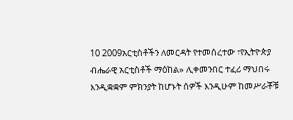10 2009አርቲስቶችን ለመርዳት የተመሰረተው ፣የኢትዮጵያ ብሔራዊ አርቲስቶች ማዕከል» ሊቀመንበር ተፈሪ ማህበሩ እንዲቋቋም ምክንያት ከሆኑት ሰዎች እንዲሁም ከመሥራቾቹ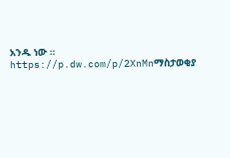አንዱ ነው ። https://p.dw.com/p/2XnMnማስታወቂያ